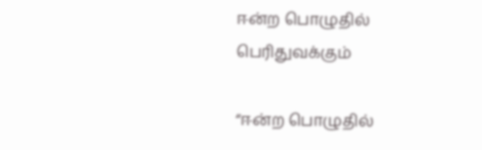ஈன்ற பொழுதில் பெரிதுவக்கும்

“ஈன்ற பொழுதில்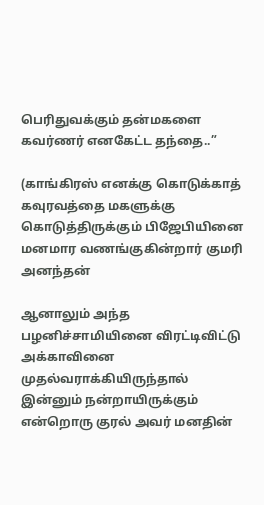பெரிதுவக்கும் தன்மகளை
கவர்ணர் எனகேட்ட தந்தை..”

(காங்கிரஸ் எனக்கு கொடுக்காத் கவுரவத்தை மகளுக்கு கொடுத்திருக்கும் பிஜேபியினை மனமார வணங்குகின்றார் குமரி அனந்தன்

ஆனாலும் அந்த பழனிச்சாமியினை விரட்டிவிட்டு அக்காவினை முதல்வராக்கியிருந்தால் இன்னும் நன்றாயிருக்கும் என்றொரு குரல் அவர் மனதின்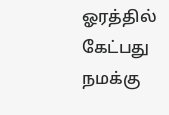ஓரத்தில் கேட்பது நமக்கு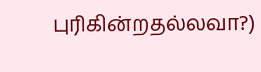புரிகின்றதல்லவா?)